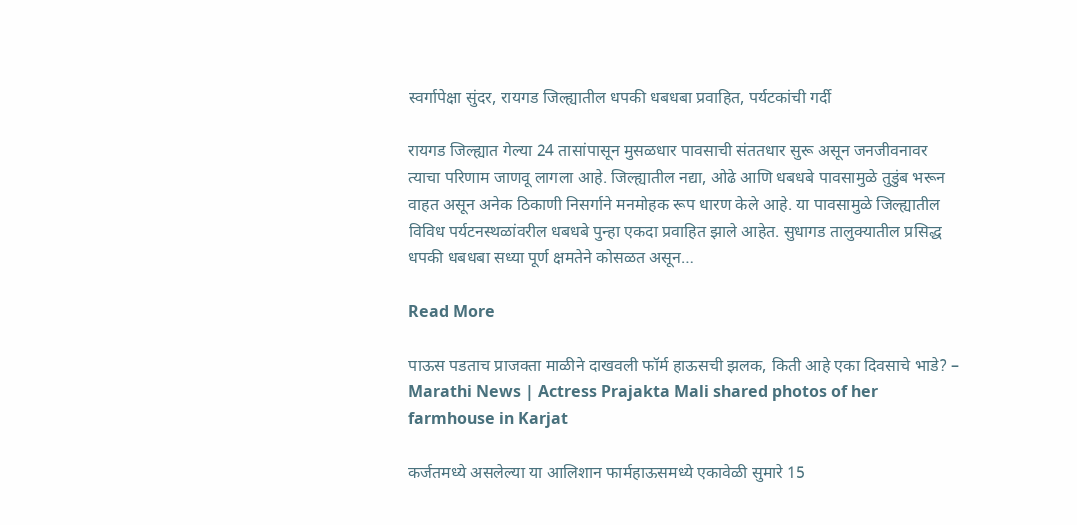स्वर्गापेक्षा सुंदर, रायगड जिल्ह्यातील धपकी धबधबा प्रवाहित, पर्यटकांची गर्दी

रायगड जिल्ह्यात गेल्या 24 तासांपासून मुसळधार पावसाची संततधार सुरू असून जनजीवनावर त्याचा परिणाम जाणवू लागला आहे. जिल्ह्यातील नद्या, ओढे आणि धबधबे पावसामुळे तुडुंब भरून वाहत असून अनेक ठिकाणी निसर्गाने मनमोहक रूप धारण केले आहे. या पावसामुळे जिल्ह्यातील विविध पर्यटनस्थळांवरील धबधबे पुन्हा एकदा प्रवाहित झाले आहेत. सुधागड तालुक्यातील प्रसिद्ध धपकी धबधबा सध्या पूर्ण क्षमतेने कोसळत असून…

Read More

पाऊस पडताच प्राजक्ता माळीने दाखवली फॉर्म हाऊसची झलक, किती आहे एका दिवसाचे भाडे? – Marathi News | Actress Prajakta Mali shared photos of her farmhouse in Karjat

कर्जतमध्ये असलेल्या या आलिशान फार्महाऊसमध्ये एकावेळी सुमारे 15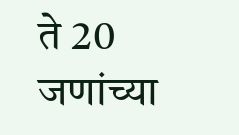ते 20 जणांच्या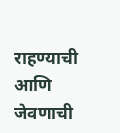राहण्याची आणि जेवणाची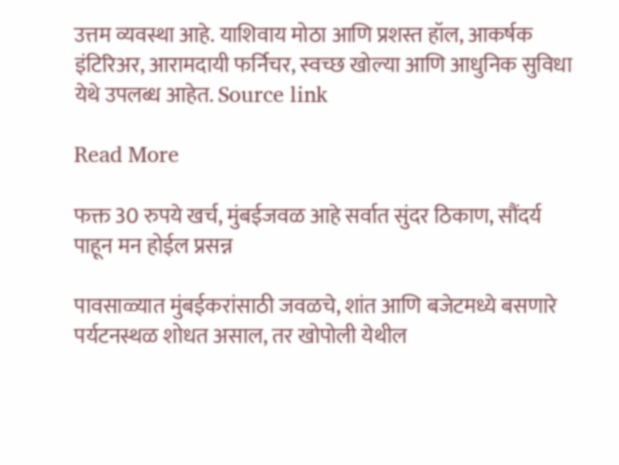उत्तम व्यवस्था आहे. याशिवाय मोठा आणि प्रशस्त हॉल, आकर्षक इंटिरिअर, आरामदायी फर्निचर, स्वच्छ खोल्या आणि आधुनिक सुविधा येथे उपलब्ध आहेत. Source link

Read More

फक्त 30 रुपये खर्च, मुंबईजवळ आहे सर्वात सुंदर ठिकाण, सौंदर्य पाहून मन होईल प्रसन्न

पावसाळ्यात मुंबईकरांसाठी जवळचे, शांत आणि बजेटमध्ये बसणारे पर्यटनस्थळ शोधत असाल, तर खोपोली येथील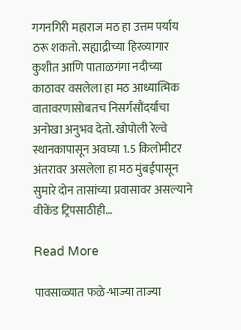गगनगिरी महाराज मठ हा उत्तम पर्याय ठरू शकतो. सह्याद्रीच्या हिरव्यागार कुशीत आणि पाताळगंगा नदीच्या काठावर वसलेला हा मठ आध्यात्मिक वातावरणासोबतच निसर्गसौंदर्याचा अनोखा अनुभव देतो. खोपोली रेल्वे स्थानकापासून अवघ्या 1.5 किलोमीटर अंतरावर असलेला हा मठ मुंबईपासून सुमारे दोन तासांच्या प्रवासावर असल्याने वीकेंड ट्रिपसाठीही…

Read More

पावसाळ्यात फळे-भाज्या ताज्या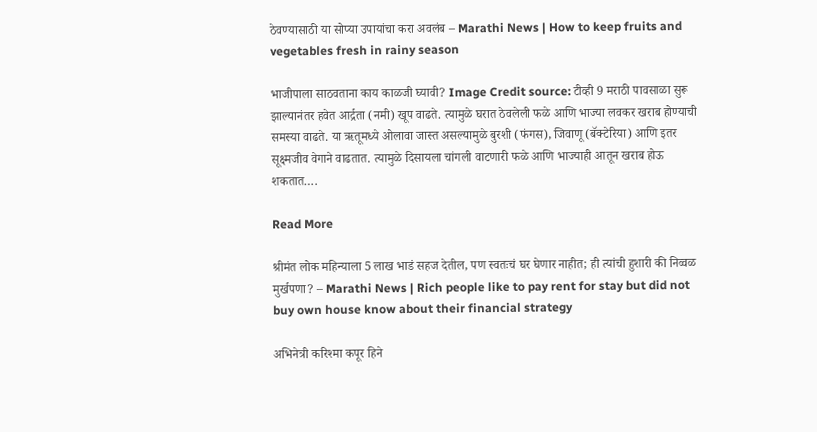ठेवण्यासाठी या सोप्या उपायांचा करा अवलंब – Marathi News | How to keep fruits and vegetables fresh in rainy season

भाजीपाला साठवताना काय काळजी घ्यावी? Image Credit source: टीव्ही 9 मराठी पावसाळा सुरू झाल्यानंतर हवेत आर्द्रता (नमी) खूप वाढते. त्यामुळे घरात ठेवलेली फळे आणि भाज्या लवकर खराब होण्याची समस्या वाढते. या ऋतूमध्ये ओलावा जास्त असल्यामुळे बुरशी (फंगस), जिवाणू (बॅक्टेरिया) आणि इतर सूक्ष्मजीव वेगाने वाढतात. त्यामुळे दिसायला चांगली वाटणारी फळे आणि भाज्याही आतून खराब होऊ शकतात….

Read More

श्रीमंत लोक महिन्याला 5 लाख भाडं सहज देतील, पण स्वतःचं घर घेणार नाहीत; ही त्यांची हुशारी की निव्वळ मुर्खपणा? – Marathi News | Rich people like to pay rent for stay but did not buy own house know about their financial strategy

अभिनेत्री करिश्मा कपूर हिने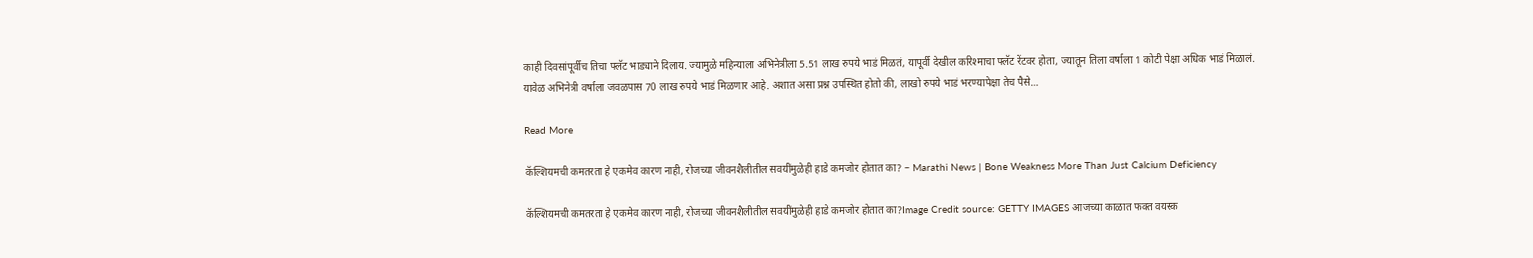काही दिवसांपूर्वीच तिचा फ्लॅट भाड्याने दिलाय. ज्यामुळे महिन्याला अभिनेत्रीला 5.51 लाख रुपये भाडं मिळतं, यापूर्वी देखील करिश्माचा फ्लॅट रेंटवर होता, ज्यातून तिला वर्षाला 1 कोटी पेक्षा अधिक भाडं मिळालं. यावेळ अभिनेत्री वर्षाला जवळपास 70 लाख रुपये भाडं मिळणार आहे. अशात असा प्रश्न उपस्थित होतो की, लाखो रुपये भाडं भरण्यापेक्षा तेच पैसे…

Read More

कॅल्शियमची कमतरता हे एकमेव कारण नाही, रोजच्या जीवनशैलीतील सवयींमुळेही हाडे कमजोर होतात का? – Marathi News | Bone Weakness More Than Just Calcium Deficiency

कॅल्शियमची कमतरता हे एकमेव कारण नाही, रोजच्या जीवनशैलीतील सवयींमुळेही हाडे कमजोर होतात का?Image Credit source: GETTY IMAGES आजच्या काळात फक्त वयस्क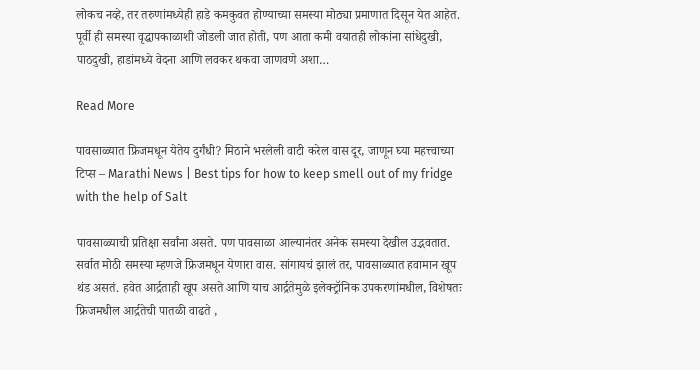लोकच नव्हे, तर तरुणांमध्येही हाडे कमकुवत होण्याच्या समस्या मोठ्या प्रमाणात दिसून येत आहेत. पूर्वी ही समस्या वृद्धापकाळाशी जोडली जात होती, पण आता कमी वयातही लोकांना सांधेदुखी, पाठदुखी, हाडांमध्ये वेदना आणि लवकर थकवा जाणवणे अशा…

Read More

पावसाळ्यात फ्रिजमधून येतेय दुर्गंधी? मिठाने भरलेली वाटी करेल वास दूर, जाणून घ्या महत्त्वाच्या टिप्स – Marathi News | Best tips for how to keep smell out of my fridge with the help of Salt

पावसाळ्याची प्रतिक्षा सर्वांना असते. पण पावसाळा आल्यानंतर अनेक समस्या देखील उद्भवतात. सर्वात मोठी समस्या म्हणजे फ्रिजमधून येणारा वास. सांगायचं झालं तर, पावसाळ्यात हवामान खूप थंड असतं. हवेत आर्द्रताही खूप असते आणि याच आर्द्रतेमुळे इलेक्ट्रॉनिक उपकरणांमधील, विशेषतः फ्रिजमधील आर्द्रतेची पातळी वाढते ,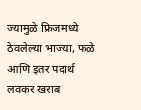ज्यामुळे फ्रिजमध्ये ठेवलेल्या भाज्या, फळे आणि इतर पदार्थ लवकर खराब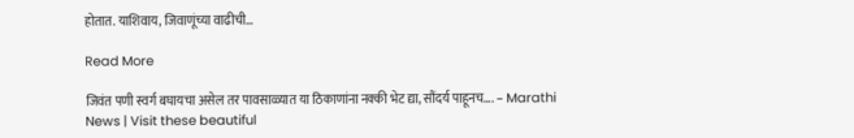होतात. याशिवाय, जिवाणूंच्या वाढीची…

Read More

जिवंत पणी स्वर्ग बघायचा असेल तर पावसाळ्यात या ठिकाणांना नक्की भेट द्या, सौंदर्य पाहूनच…. – Marathi News | Visit these beautiful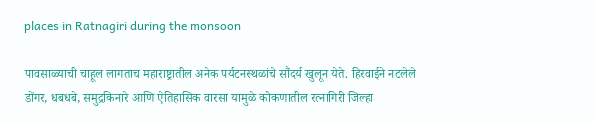places in Ratnagiri during the monsoon

पावसाळ्याची चाहूल लागताच महाराष्ट्रातील अनेक पर्यटनस्थळांचे सौंदर्य खुलून येते. हिरवाईने नटलेले डोंगर, धबधबे, समुद्रकिनारे आणि ऐतिहासिक वारसा यामुळे कोकणातील रत्नागिरी जिल्हा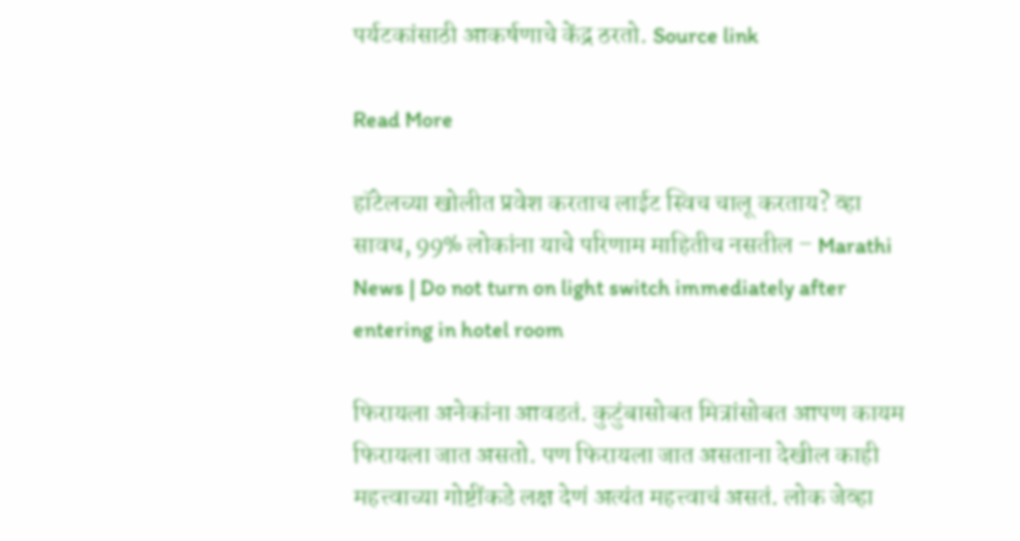पर्यटकांसाठी आकर्षणाचे केंद्र ठरतो. Source link

Read More

हॉटेलच्या खोलीत प्रवेश करताच लाईट स्विच चालू करताय? व्हा सावध, 99% लोकांना याचे परिणाम माहितीच नसतील – Marathi News | Do not turn on light switch immediately after entering in hotel room

फिरायला अनेकांना आवडतं. कुटुंबासोबत मित्रांसोबत आपण कायम फिरायला जात असतो. पण फिरायला जात असताना देखील काही महत्त्वाच्या गोष्टींकडे लक्ष देणं अत्यंत महत्त्वाचं असतं. लोक जेव्हा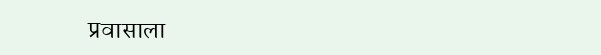प्रवासाला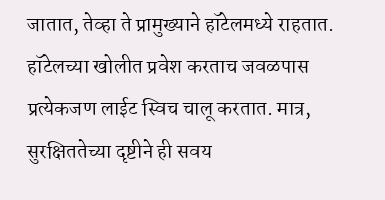जातात, तेव्हा ते प्रामुख्याने हॉटेलमध्ये राहतात. हॉटेलच्या खोलीत प्रवेश करताच जवळपास प्रत्येकजण लाईट स्विच चालू करतात. मात्र, सुरक्षिततेच्या दृष्टीने ही सवय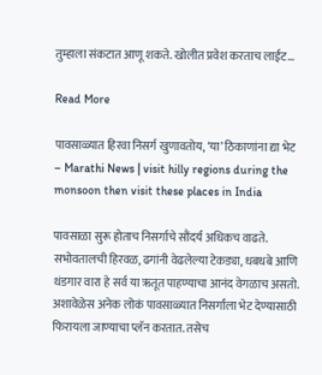तुम्हाला संकटात आणू शकते. खोलीत प्रवेश करताच लाईट…

Read More

पावसाळ्यात हिरवा निसर्ग खुणावतोय, ‘या’ ठिकाणांना द्या भेट – Marathi News | visit hilly regions during the monsoon then visit these places in India

पावसाळा सुरू होताच निसर्गाचे सौंदर्य अधिकच वाढते. सभोवतालची हिरवळ, ढगांनी वेढलेल्या टेकड्या, धबधबे आणि थंडगार वारा हे सर्व या ऋतूत पाहण्याचा आनंद वेगळाच असतो. अशावेळेस अनेक लोकं पावसाळ्यात निसर्गाला भेट देण्यासाठी फिरायला जाण्याचा प्लॅन करतात. तसेच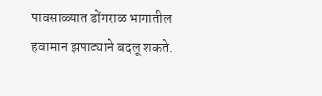पावसाळ्यात डोंगराळ भागातील हवामान झपाट्याने बदलू शकते.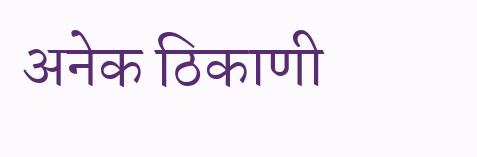अनेक ठिकाणी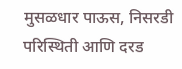मुसळधार पाऊस, निसरडी परिस्थिती आणि दरड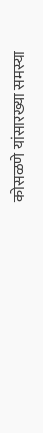कोसळणे यांसारख्या समस्या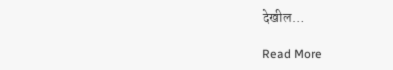देखील…

Read More